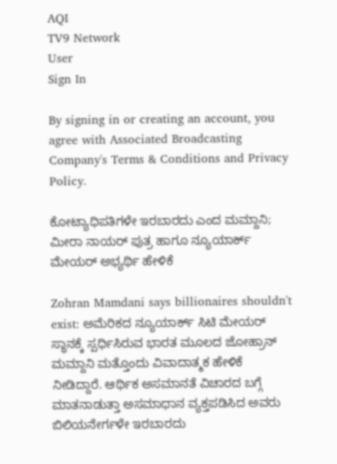AQI
TV9 Network
User
Sign In

By signing in or creating an account, you agree with Associated Broadcasting Company's Terms & Conditions and Privacy Policy.

ಕೋಟ್ಯಾಧಿಪತಿಗಳೇ ಇರಬಾರದು ಎಂದ ಮಮ್ದಾನಿ; ಮೀರಾ ನಾಯರ್ ಪುತ್ರ ಹಾಗೂ ನ್ಯೂಯಾರ್ಕ್ ಮೇಯರ್ ಅಭ್ಯರ್ಥಿ ಹೇಳಿಕೆ

Zohran Mamdani says billionaires shouldn't exist: ಅಮೆರಿಕದ ನ್ಯೂಯಾರ್ಕ್ ಸಿಟಿ ಮೇಯರ್ ಸ್ಥಾನಕ್ಕೆ ಸ್ಪರ್ಧಿಸಿರುವ ಭಾರತ ಮೂಲದ ಜೋಹ್ರಾನ್ ಮಮ್ದಾನಿ ಮತ್ತೊಂದು ವಿವಾದಾತ್ಮಕ ಹೇಳಿಕೆ ನೀಡಿದ್ದಾರೆ. ಆರ್ಥಿಕ ಅಸಮಾನತೆ ವಿಚಾರದ ಬಗ್ಗೆ ಮಾತನಾಡುತ್ತಾ ಅಸಮಾಧಾನ ವ್ಯಕ್ತಪಡಿಸಿದ ಅವರು ಬಿಲಿಯನೇರ್ಗಳೇ ಇರಬಾರದು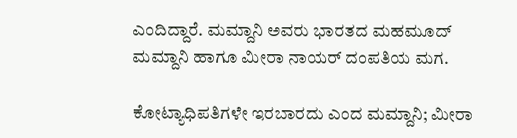ಎಂದಿದ್ದಾರೆ. ಮಮ್ದಾನಿ ಅವರು ಭಾರತದ ಮಹಮೂದ್ ಮಮ್ದಾನಿ ಹಾಗೂ ಮೀರಾ ನಾಯರ್ ದಂಪತಿಯ ಮಗ.

ಕೋಟ್ಯಾಧಿಪತಿಗಳೇ ಇರಬಾರದು ಎಂದ ಮಮ್ದಾನಿ; ಮೀರಾ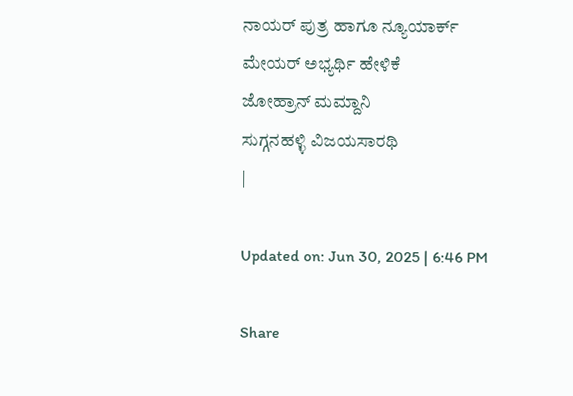ನಾಯರ್ ಪುತ್ರ ಹಾಗೂ ನ್ಯೂಯಾರ್ಕ್ ಮೇಯರ್ ಅಭ್ಯರ್ಥಿ ಹೇಳಿಕೆ
ಜೋಹ್ರಾನ್ ಮಮ್ದಾನಿ
ಸುಗ್ಗನಹಳ್ಳಿ ವಿಜಯಸಾರಥಿ
|

Updated on: Jun 30, 2025 | 6:46 PM

Share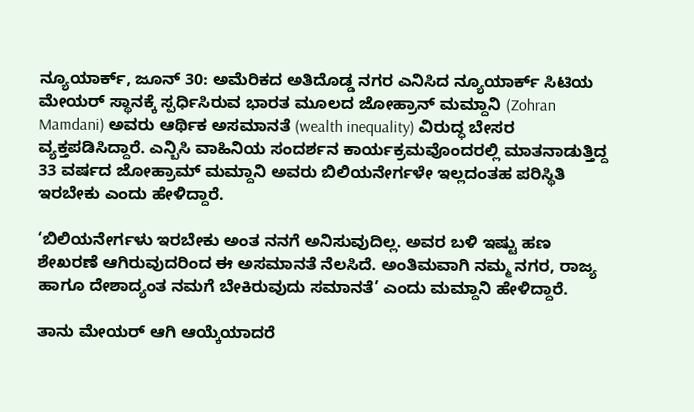ನ್ಯೂಯಾರ್ಕ್, ಜೂನ್ 30: ಅಮೆರಿಕದ ಅತಿದೊಡ್ಡ ನಗರ ಎನಿಸಿದ ನ್ಯೂಯಾರ್ಕ್ ಸಿಟಿಯ ಮೇಯರ್ ಸ್ಥಾನಕ್ಕೆ ಸ್ಪರ್ಧಿಸಿರುವ ಭಾರತ ಮೂಲದ ಜೋಹ್ರಾನ್ ಮಮ್ದಾನಿ (Zohran Mamdani) ಅವರು ಆರ್ಥಿಕ ಅಸಮಾನತೆ (wealth inequality) ವಿರುದ್ಧ ಬೇಸರ ವ್ಯಕ್ತಪಡಿಸಿದ್ದಾರೆ. ಎನ್ಬಿಸಿ ವಾಹಿನಿಯ ಸಂದರ್ಶನ ಕಾರ್ಯಕ್ರಮವೊಂದರಲ್ಲಿ ಮಾತನಾಡುತ್ತಿದ್ದ 33 ವರ್ಷದ ಜೋಹ್ರಾಮ್ ಮಮ್ದಾನಿ ಅವರು ಬಿಲಿಯನೇರ್ಗಳೇ ಇಲ್ಲದಂತಹ ಪರಿಸ್ಥಿತಿ ಇರಬೇಕು ಎಂದು ಹೇಳಿದ್ದಾರೆ.

‘ಬಿಲಿಯನೇರ್ಗಳು ಇರಬೇಕು ಅಂತ ನನಗೆ ಅನಿಸುವುದಿಲ್ಲ. ಅವರ ಬಳಿ ಇಷ್ಟು ಹಣ ಶೇಖರಣೆ ಆಗಿರುವುದರಿಂದ ಈ ಅಸಮಾನತೆ ನೆಲಸಿದೆ. ಅಂತಿಮವಾಗಿ ನಮ್ಮ ನಗರ, ರಾಜ್ಯ ಹಾಗೂ ದೇಶಾದ್ಯಂತ ನಮಗೆ ಬೇಕಿರುವುದು ಸಮಾನತೆ’ ಎಂದು ಮಮ್ದಾನಿ ಹೇಳಿದ್ದಾರೆ.

ತಾನು ಮೇಯರ್ ಆಗಿ ಆಯ್ಕೆಯಾದರೆ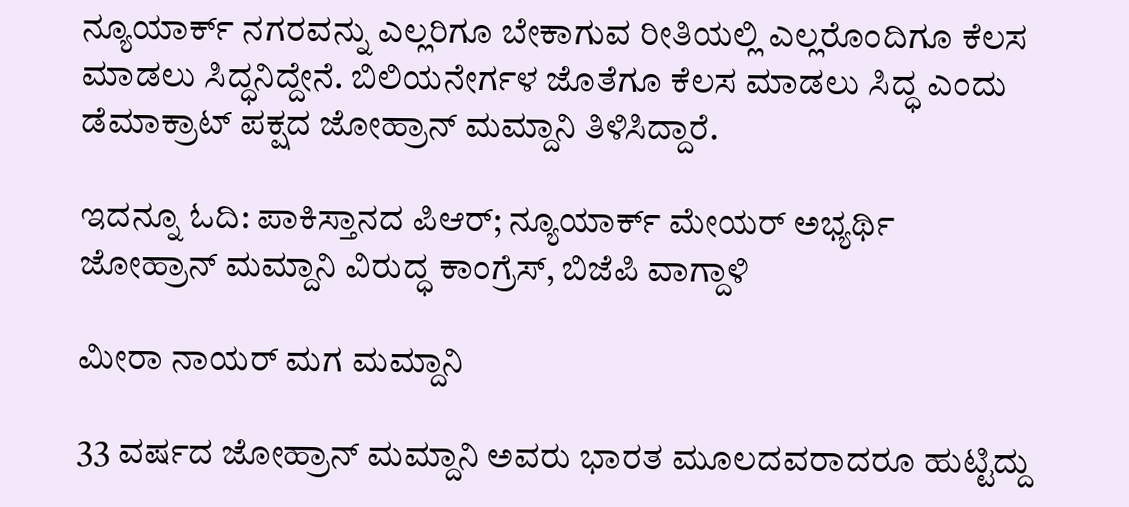ನ್ಯೂಯಾರ್ಕ್ ನಗರವನ್ನು ಎಲ್ಲರಿಗೂ ಬೇಕಾಗುವ ರೀತಿಯಲ್ಲಿ ಎಲ್ಲರೊಂದಿಗೂ ಕೆಲಸ ಮಾಡಲು ಸಿದ್ಧನಿದ್ದೇನೆ. ಬಿಲಿಯನೇರ್ಗಳ ಜೊತೆಗೂ ಕೆಲಸ ಮಾಡಲು ಸಿದ್ಧ ಎಂದು ಡೆಮಾಕ್ರಾಟ್ ಪಕ್ಷದ ಜೋಹ್ರಾನ್ ಮಮ್ದಾನಿ ತಿಳಿಸಿದ್ದಾರೆ.

ಇದನ್ನೂ ಓದಿ: ಪಾಕಿಸ್ತಾನದ ಪಿಆರ್; ನ್ಯೂಯಾರ್ಕ್ ಮೇಯರ್ ಅಭ್ಯರ್ಥಿ ಜೋಹ್ರಾನ್ ಮಮ್ದಾನಿ ವಿರುದ್ಧ ಕಾಂಗ್ರೆಸ್, ಬಿಜೆಪಿ ವಾಗ್ದಾಳಿ

ಮೀರಾ ನಾಯರ್ ಮಗ ಮಮ್ದಾನಿ

33 ವರ್ಷದ ಜೋಹ್ರಾನ್ ಮಮ್ದಾನಿ ಅವರು ಭಾರತ ಮೂಲದವರಾದರೂ ಹುಟ್ಟಿದ್ದು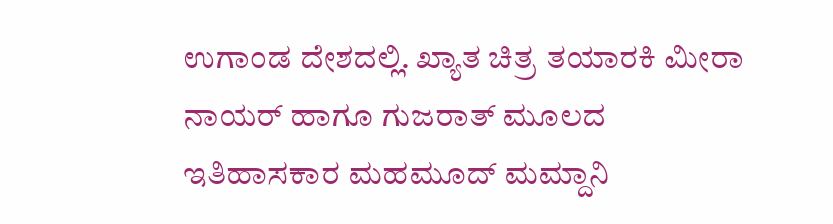ಉಗಾಂಡ ದೇಶದಲ್ಲಿ. ಖ್ಯಾತ ಚಿತ್ರ ತಯಾರಕಿ ಮೀರಾ ನಾಯರ್ ಹಾಗೂ ಗುಜರಾತ್ ಮೂಲದ ಇತಿಹಾಸಕಾರ ಮಹಮೂದ್ ಮಮ್ದಾನಿ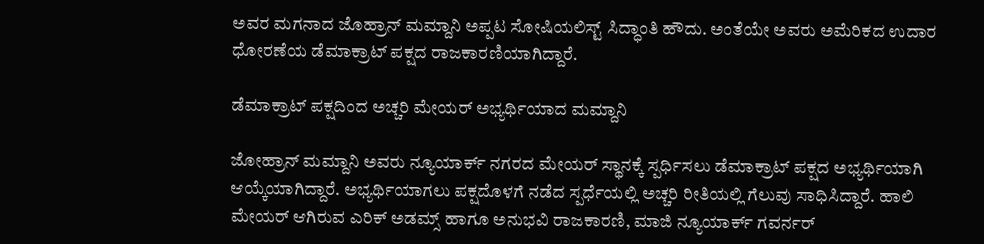ಅವರ ಮಗನಾದ ಜೊಹ್ರಾನ್ ಮಮ್ದಾನಿ ಅಪ್ಪಟ ಸೋಷಿಯಲಿಸ್ಟ್ ಸಿದ್ಧಾಂತಿ ಹೌದು. ಅಂತೆಯೇ ಅವರು ಅಮೆರಿಕದ ಉದಾರ ಧೋರಣೆಯ ಡೆಮಾಕ್ರಾಟ್ ಪಕ್ಷದ ರಾಜಕಾರಣಿಯಾಗಿದ್ದಾರೆ.

ಡೆಮಾಕ್ರಾಟ್ ಪಕ್ಷದಿಂದ ಅಚ್ಚರಿ ಮೇಯರ್ ಅಭ್ಯರ್ಥಿಯಾದ ಮಮ್ದಾನಿ

ಜೋಹ್ರಾನ್ ಮಮ್ದಾನಿ ಅವರು ನ್ಯೂಯಾರ್ಕ್ ನಗರದ ಮೇಯರ್ ಸ್ಥಾನಕ್ಕೆ ಸ್ಪರ್ಧಿಸಲು ಡೆಮಾಕ್ರಾಟ್ ಪಕ್ಷದ ಅಭ್ಯರ್ಥಿಯಾಗಿ ಆಯ್ಕೆಯಾಗಿದ್ದಾರೆ. ಅಭ್ಯರ್ಥಿಯಾಗಲು ಪಕ್ಷದೊಳಗೆ ನಡೆದ ಸ್ಪರ್ಧೆಯಲ್ಲಿ ಅಚ್ಚರಿ ರೀತಿಯಲ್ಲಿ ಗೆಲುವು ಸಾಧಿಸಿದ್ದಾರೆ. ಹಾಲಿ ಮೇಯರ್ ಆಗಿರುವ ಎರಿಕ್ ಅಡಮ್ಸ್ ಹಾಗೂ ಅನುಭವಿ ರಾಜಕಾರಣಿ, ಮಾಜಿ ನ್ಯೂಯಾರ್ಕ್ ಗವರ್ನರ್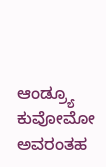ಆಂಡ್ರ್ಯೂ ಕುವೋಮೋ ಅವರಂತಹ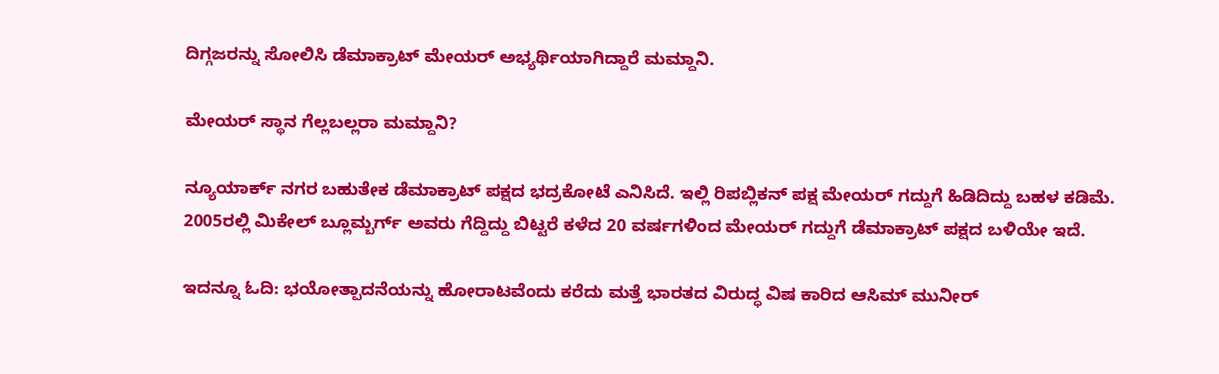ದಿಗ್ಗಜರನ್ನು ಸೋಲಿಸಿ ಡೆಮಾಕ್ರಾಟ್ ಮೇಯರ್ ಅಭ್ಯರ್ಥಿಯಾಗಿದ್ದಾರೆ ಮಮ್ದಾನಿ.

ಮೇಯರ್ ಸ್ಥಾನ ಗೆಲ್ಲಬಲ್ಲರಾ ಮಮ್ದಾನಿ?

ನ್ಯೂಯಾರ್ಕ್ ನಗರ ಬಹುತೇಕ ಡೆಮಾಕ್ರಾಟ್ ಪಕ್ಷದ ಭದ್ರಕೋಟೆ ಎನಿಸಿದೆ. ಇಲ್ಲಿ ರಿಪಬ್ಲಿಕನ್ ಪಕ್ಷ ಮೇಯರ್ ಗದ್ದುಗೆ ಹಿಡಿದಿದ್ದು ಬಹಳ ಕಡಿಮೆ. 2005ರಲ್ಲಿ ಮಿಕೇಲ್ ಬ್ಲೂಮ್ಬರ್ಗ್ ಅವರು ಗೆದ್ದಿದ್ದು ಬಿಟ್ಟರೆ ಕಳೆದ 20 ವರ್ಷಗಳಿಂದ ಮೇಯರ್ ಗದ್ದುಗೆ ಡೆಮಾಕ್ರಾಟ್ ಪಕ್ಷದ ಬಳಿಯೇ ಇದೆ.

ಇದನ್ನೂ ಓದಿ: ಭಯೋತ್ಪಾದನೆಯನ್ನು ಹೋರಾಟವೆಂದು ಕರೆದು ಮತ್ತೆ ಭಾರತದ ವಿರುದ್ಧ ವಿಷ ಕಾರಿದ ಆಸಿಮ್ ಮುನೀರ್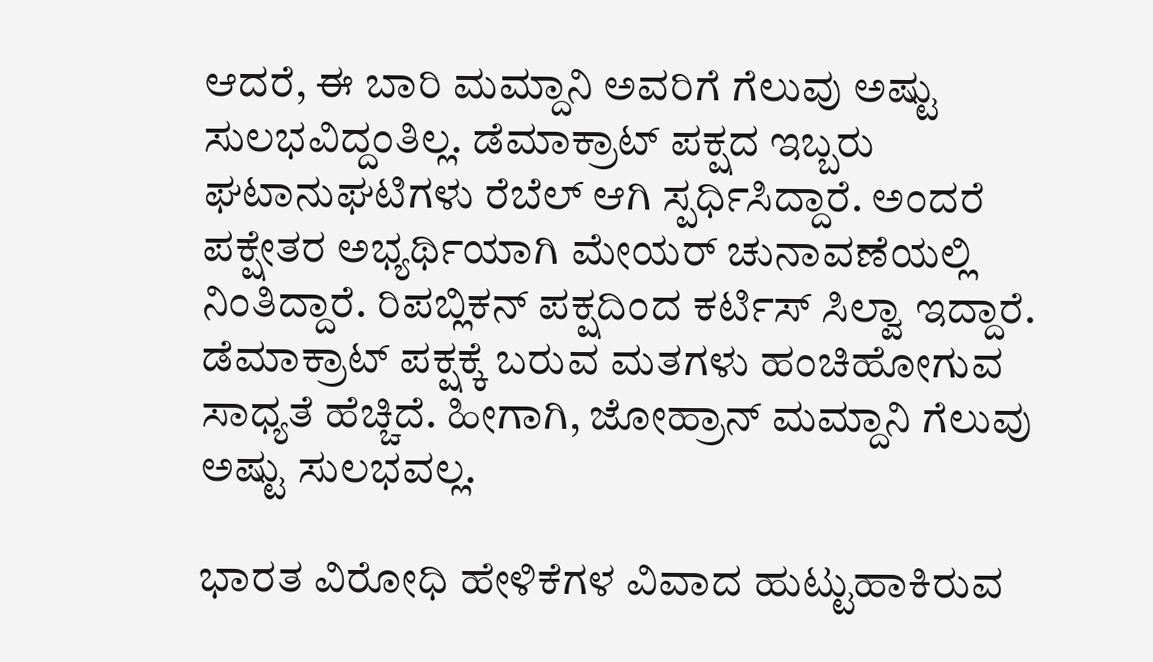ಆದರೆ, ಈ ಬಾರಿ ಮಮ್ದಾನಿ ಅವರಿಗೆ ಗೆಲುವು ಅಷ್ಟು ಸುಲಭವಿದ್ದಂತಿಲ್ಲ. ಡೆಮಾಕ್ರಾಟ್ ಪಕ್ಷದ ಇಬ್ಬರು ಘಟಾನುಘಟಿಗಳು ರೆಬೆಲ್ ಆಗಿ ಸ್ಪರ್ಧಿಸಿದ್ದಾರೆ. ಅಂದರೆ ಪಕ್ಷೇತರ ಅಭ್ಯರ್ಥಿಯಾಗಿ ಮೇಯರ್ ಚುನಾವಣೆಯಲ್ಲಿ ನಿಂತಿದ್ದಾರೆ. ರಿಪಬ್ಲಿಕನ್ ಪಕ್ಷದಿಂದ ಕರ್ಟಿಸ್ ಸಿಲ್ವಾ ಇದ್ದಾರೆ. ಡೆಮಾಕ್ರಾಟ್ ಪಕ್ಷಕ್ಕೆ ಬರುವ ಮತಗಳು ಹಂಚಿಹೋಗುವ ಸಾಧ್ಯತೆ ಹೆಚ್ಚಿದೆ. ಹೀಗಾಗಿ, ಜೋಹ್ರಾನ್ ಮಮ್ದಾನಿ ಗೆಲುವು ಅಷ್ಟು ಸುಲಭವಲ್ಲ.

ಭಾರತ ವಿರೋಧಿ ಹೇಳಿಕೆಗಳ ವಿವಾದ ಹುಟ್ಟುಹಾಕಿರುವ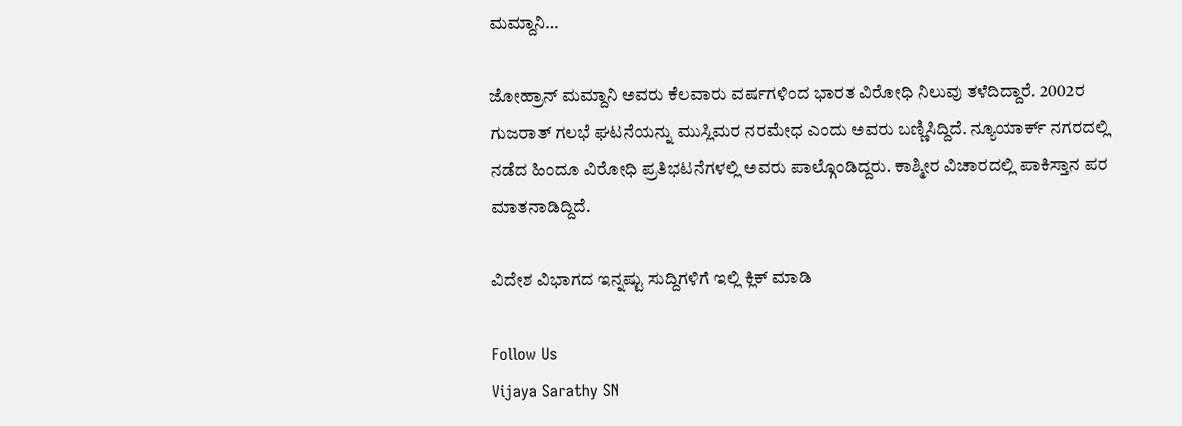ಮಮ್ದಾನಿ…

ಜೋಹ್ರಾನ್ ಮಮ್ದಾನಿ ಅವರು ಕೆಲವಾರು ವರ್ಷಗಳಿಂದ ಭಾರತ ವಿರೋಧಿ ನಿಲುವು ತಳೆದಿದ್ದಾರೆ. 2002ರ ಗುಜರಾತ್ ಗಲಭೆ ಘಟನೆಯನ್ನು ಮುಸ್ಲಿಮರ ನರಮೇಧ ಎಂದು ಅವರು ಬಣ್ಣಿಸಿದ್ದಿದೆ. ನ್ಯೂಯಾರ್ಕ್ ನಗರದಲ್ಲಿ ನಡೆದ ಹಿಂದೂ ವಿರೋಧಿ ಪ್ರತಿಭಟನೆಗಳಲ್ಲಿ ಅವರು ಪಾಲ್ಗೊಂಡಿದ್ದರು. ಕಾಶ್ಮೀರ ವಿಚಾರದಲ್ಲಿ ಪಾಕಿಸ್ತಾನ ಪರ ಮಾತನಾಡಿದ್ದಿದೆ.

ವಿದೇಶ ವಿಭಾಗದ ಇನ್ನಷ್ಟು ಸುದ್ದಿಗಳಿಗೆ ಇಲ್ಲಿ ಕ್ಲಿಕ್ ಮಾಡಿ

Follow Us
Vijaya Sarathy SN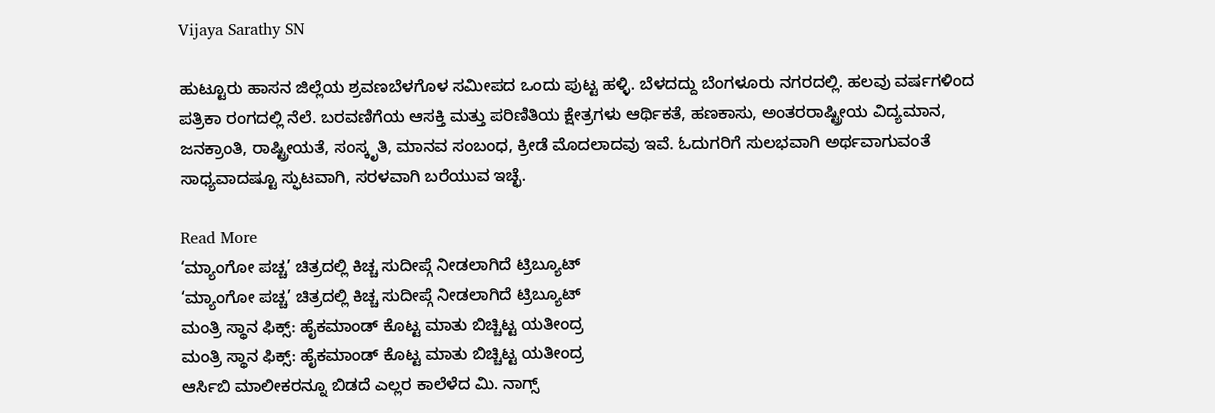Vijaya Sarathy SN

ಹುಟ್ಟೂರು ಹಾಸನ ಜಿಲ್ಲೆಯ ಶ್ರವಣಬೆಳಗೊಳ ಸಮೀಪದ ಒಂದು ಪುಟ್ಟ ಹಳ್ಳಿ. ಬೆಳದದ್ದು ಬೆಂಗಳೂರು ನಗರದಲ್ಲಿ. ಹಲವು ವರ್ಷಗಳಿಂದ ಪತ್ರಿಕಾ ರಂಗದಲ್ಲಿ ನೆಲೆ. ಬರವಣಿಗೆಯ ಆಸಕ್ತಿ ಮತ್ತು ಪರಿಣಿತಿಯ ಕ್ಷೇತ್ರಗಳು ಆರ್ಥಿಕತೆ, ಹಣಕಾಸು, ಅಂತರರಾಷ್ಟ್ರೀಯ ವಿದ್ಯಮಾನ, ಜನಕ್ರಾಂತಿ, ರಾಷ್ಟ್ರೀಯತೆ, ಸಂಸ್ಕೃತಿ, ಮಾನವ ಸಂಬಂಧ, ಕ್ರೀಡೆ ಮೊದಲಾದವು ಇವೆ. ಓದುಗರಿಗೆ ಸುಲಭವಾಗಿ ಅರ್ಥವಾಗುವಂತೆ ಸಾಧ್ಯವಾದಷ್ಟೂ ಸ್ಫುಟವಾಗಿ, ಸರಳವಾಗಿ ಬರೆಯುವ ಇಚ್ಛೆ.

Read More
‘ಮ್ಯಾಂಗೋ ಪಚ್ಚ’ ಚಿತ್ರದಲ್ಲಿ ಕಿಚ್ಚ ಸುದೀಪ್ಗೆ ನೀಡಲಾಗಿದೆ ಟ್ರಿಬ್ಯೂಟ್
‘ಮ್ಯಾಂಗೋ ಪಚ್ಚ’ ಚಿತ್ರದಲ್ಲಿ ಕಿಚ್ಚ ಸುದೀಪ್ಗೆ ನೀಡಲಾಗಿದೆ ಟ್ರಿಬ್ಯೂಟ್
ಮಂತ್ರಿ ಸ್ಥಾನ ಫಿಕ್ಸ್: ಹೈಕಮಾಂಡ್ ಕೊಟ್ಟ ಮಾತು ಬಿಚ್ಚಿಟ್ಟ ಯತೀಂದ್ರ
ಮಂತ್ರಿ ಸ್ಥಾನ ಫಿಕ್ಸ್: ಹೈಕಮಾಂಡ್ ಕೊಟ್ಟ ಮಾತು ಬಿಚ್ಚಿಟ್ಟ ಯತೀಂದ್ರ
ಆರ್ಸಿಬಿ ಮಾಲೀಕರನ್ನೂ ಬಿಡದೆ ಎಲ್ಲರ ಕಾಲೆಳೆದ ಮಿ. ನಾಗ್ಸ್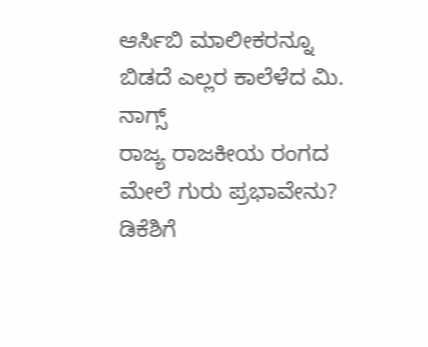ಆರ್ಸಿಬಿ ಮಾಲೀಕರನ್ನೂ ಬಿಡದೆ ಎಲ್ಲರ ಕಾಲೆಳೆದ ಮಿ. ನಾಗ್ಸ್
ರಾಜ್ಯ ರಾಜಕೀಯ ರಂಗದ ಮೇಲೆ ಗುರು ಪ್ರಭಾವೇನು? ಡಿಕೆಶಿಗೆ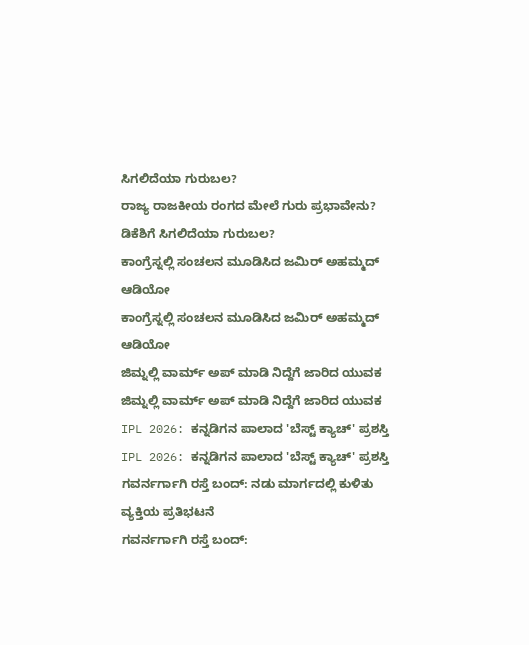ಸಿಗಲಿದೆಯಾ ಗುರುಬಲ?
ರಾಜ್ಯ ರಾಜಕೀಯ ರಂಗದ ಮೇಲೆ ಗುರು ಪ್ರಭಾವೇನು? ಡಿಕೆಶಿಗೆ ಸಿಗಲಿದೆಯಾ ಗುರುಬಲ?
ಕಾಂಗ್ರೆಸ್ನಲ್ಲಿ ಸಂಚಲನ ಮೂಡಿಸಿದ ಜಮಿರ್ ಅಹಮ್ಮದ್ ಆಡಿಯೋ
ಕಾಂಗ್ರೆಸ್ನಲ್ಲಿ ಸಂಚಲನ ಮೂಡಿಸಿದ ಜಮಿರ್ ಅಹಮ್ಮದ್ ಆಡಿಯೋ
ಜಿಮ್ನಲ್ಲಿ ವಾರ್ಮ್ ಅಪ್ ಮಾಡಿ ನಿದ್ದೆಗೆ ಜಾರಿದ ಯುವಕ
ಜಿಮ್ನಲ್ಲಿ ವಾರ್ಮ್ ಅಪ್ ಮಾಡಿ ನಿದ್ದೆಗೆ ಜಾರಿದ ಯುವಕ
IPL 2026: ಕನ್ನಡಿಗನ ಪಾಲಾದ 'ಬೆಸ್ಟ್ ಕ್ಯಾಚ್' ಪ್ರಶಸ್ತಿ
IPL 2026: ಕನ್ನಡಿಗನ ಪಾಲಾದ 'ಬೆಸ್ಟ್ ಕ್ಯಾಚ್' ಪ್ರಶಸ್ತಿ
ಗವರ್ನರ್ಗಾಗಿ ರಸ್ತೆ ಬಂದ್: ನಡು ಮಾರ್ಗದಲ್ಲಿ ಕುಳಿತು ವ್ಯಕ್ತಿಯ ಪ್ರತಿಭಟನೆ
ಗವರ್ನರ್ಗಾಗಿ ರಸ್ತೆ ಬಂದ್: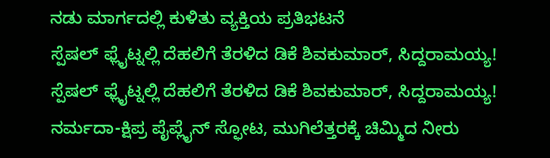ನಡು ಮಾರ್ಗದಲ್ಲಿ ಕುಳಿತು ವ್ಯಕ್ತಿಯ ಪ್ರತಿಭಟನೆ
ಸ್ಪೆಷಲ್ ಫ್ಲೈಟ್ನಲ್ಲಿ ದೆಹಲಿಗೆ ತೆರಳಿದ ಡಿಕೆ ಶಿವಕುಮಾರ್, ಸಿದ್ದರಾಮಯ್ಯ!
ಸ್ಪೆಷಲ್ ಫ್ಲೈಟ್ನಲ್ಲಿ ದೆಹಲಿಗೆ ತೆರಳಿದ ಡಿಕೆ ಶಿವಕುಮಾರ್, ಸಿದ್ದರಾಮಯ್ಯ!
ನರ್ಮದಾ-ಕ್ಷಿಪ್ರ ಪೈಪ್ಲೈನ್ ಸ್ಫೋಟ, ಮುಗಿಲೆತ್ತರಕ್ಕೆ ಚಿಮ್ಮಿದ ನೀರು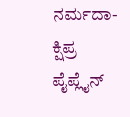ನರ್ಮದಾ-ಕ್ಷಿಪ್ರ ಪೈಪ್ಲೈನ್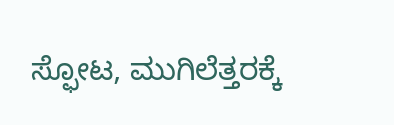ಸ್ಫೋಟ, ಮುಗಿಲೆತ್ತರಕ್ಕೆ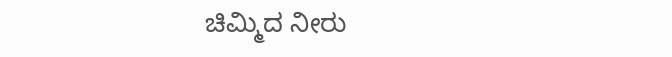ಚಿಮ್ಮಿದ ನೀರು